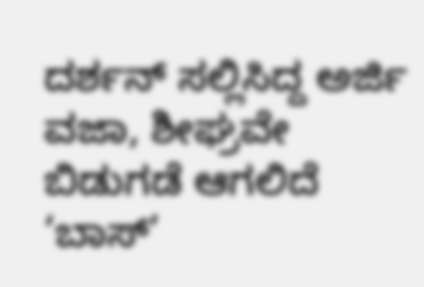ದರ್ಶನ್ ಸಲ್ಲಿಸಿದ್ದ ಅರ್ಜಿ ವಜಾ, ಶೀಘ್ರವೇ ಬಿಡುಗಡೆ ಆಗಲಿದೆ ‘ಬಾಸ್’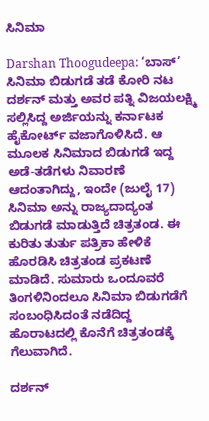ಸಿನಿಮಾ

Darshan Thoogudeepa: ‘ಬಾಸ್’ ಸಿನಿಮಾ ಬಿಡುಗಡೆ ತಡೆ ಕೋರಿ ನಟ ದರ್ಶನ್ ಮತ್ತು ಅವರ ಪತ್ನಿ ವಿಜಯಲಕ್ಷ್ಮಿ ಸಲ್ಲಿಸಿದ್ದ ಅರ್ಜಿಯನ್ನು ಕರ್ನಾಟಕ ಹೈಕೋರ್ಟ್ ವಜಾಗೊಳಿಸಿದೆ. ಆ ಮೂಲಕ ಸಿನಿಮಾದ ಬಿಡುಗಡೆ ಇದ್ದ ಅಡೆ-ತಡೆಗಳು ನಿವಾರಣೆ ಆದಂತಾಗಿದ್ದು, ಇಂದೇ (ಜುಲೈ 17) ಸಿನಿಮಾ ಅನ್ನು ರಾಜ್ಯದಾದ್ಯಂತ ಬಿಡುಗಡೆ ಮಾಡುತ್ತಿದೆ ಚಿತ್ರತಂಡ. ಈ ಕುರಿತು ತುರ್ತು ಪತ್ರಿಕಾ ಹೇಳಿಕೆ ಹೊರಡಿಸಿ ಚಿತ್ರತಂಡ ಪ್ರಕಟಣೆ ಮಾಡಿದೆ. ಸುಮಾರು ಒಂದೂವರೆ ತಿಂಗಳಿನಿಂದಲೂ ಸಿನಿಮಾ ಬಿಡುಗಡೆಗೆ ಸಂಬಂಧಿಸಿದಂತೆ ನಡೆದಿದ್ದ ಹೊರಾಟದಲ್ಲಿ ಕೊನೆಗೆ ಚಿತ್ರತಂಡಕ್ಕೆ ಗೆಲುವಾಗಿದೆ.

ದರ್ಶನ್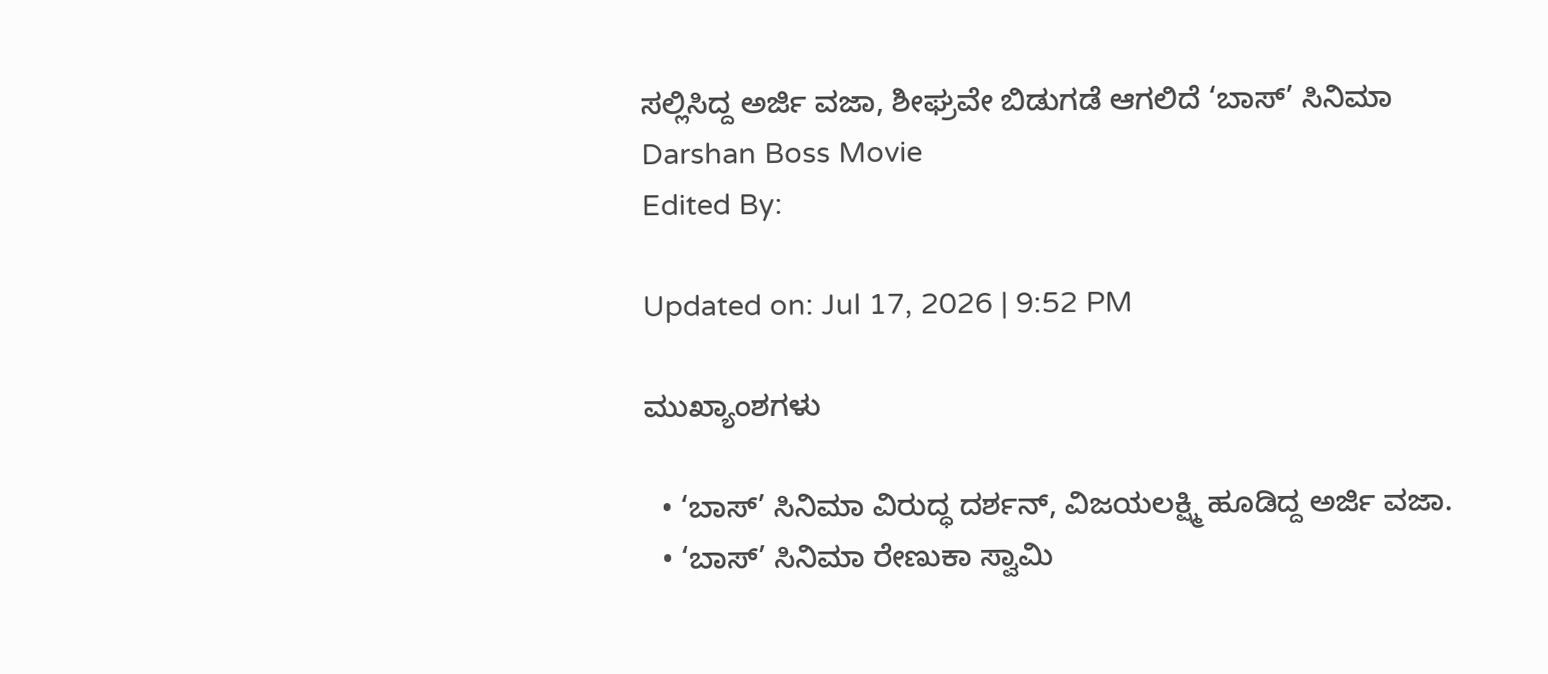ಸಲ್ಲಿಸಿದ್ದ ಅರ್ಜಿ ವಜಾ, ಶೀಘ್ರವೇ ಬಿಡುಗಡೆ ಆಗಲಿದೆ ‘ಬಾಸ್’ ಸಿನಿಮಾ
Darshan Boss Movie
Edited By:

Updated on: Jul 17, 2026 | 9:52 PM

ಮುಖ್ಯಾಂಶಗಳು

  • ‘ಬಾಸ್’ ಸಿನಿಮಾ ವಿರುದ್ಧ ದರ್ಶನ್, ವಿಜಯಲಕ್ಷ್ಮಿ ಹೂಡಿದ್ದ ಅರ್ಜಿ ವಜಾ.
  • ‘ಬಾಸ್’ ಸಿನಿಮಾ ರೇಣುಕಾ ಸ್ವಾಮಿ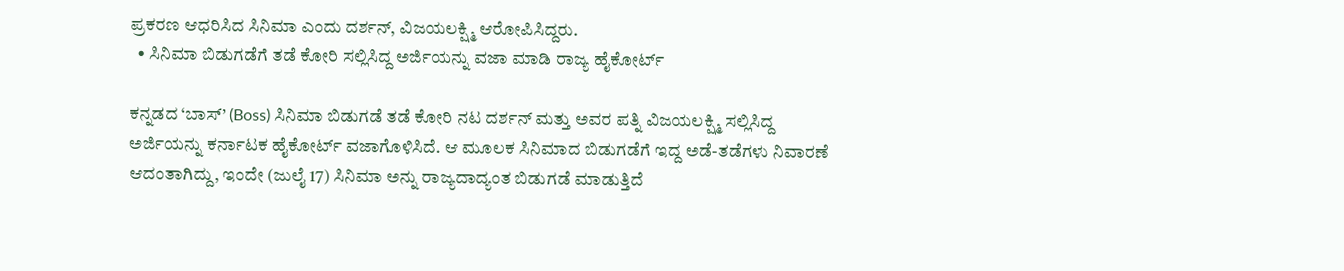ಪ್ರಕರಣ ಆಧರಿಸಿದ ಸಿನಿಮಾ ಎಂದು ದರ್ಶನ್, ವಿಜಯಲಕ್ಷ್ಮಿ ಆರೋಪಿಸಿದ್ದರು.
  • ಸಿನಿಮಾ ಬಿಡುಗಡೆಗೆ ತಡೆ ಕೋರಿ ಸಲ್ಲಿಸಿದ್ದ ಅರ್ಜಿಯನ್ನು ವಜಾ ಮಾಡಿ ರಾಜ್ಯ ಹೈಕೋರ್ಟ್

ಕನ್ನಡದ ‘ಬಾಸ್’ (Boss) ಸಿನಿಮಾ ಬಿಡುಗಡೆ ತಡೆ ಕೋರಿ ನಟ ದರ್ಶನ್ ಮತ್ತು ಅವರ ಪತ್ನಿ ವಿಜಯಲಕ್ಷ್ಮಿ ಸಲ್ಲಿಸಿದ್ದ ಅರ್ಜಿಯನ್ನು ಕರ್ನಾಟಕ ಹೈಕೋರ್ಟ್ ವಜಾಗೊಳಿಸಿದೆ. ಆ ಮೂಲಕ ಸಿನಿಮಾದ ಬಿಡುಗಡೆಗೆ ಇದ್ದ ಅಡೆ-ತಡೆಗಳು ನಿವಾರಣೆ ಆದಂತಾಗಿದ್ದು, ಇಂದೇ (ಜುಲೈ 17) ಸಿನಿಮಾ ಅನ್ನು ರಾಜ್ಯದಾದ್ಯಂತ ಬಿಡುಗಡೆ ಮಾಡುತ್ತಿದೆ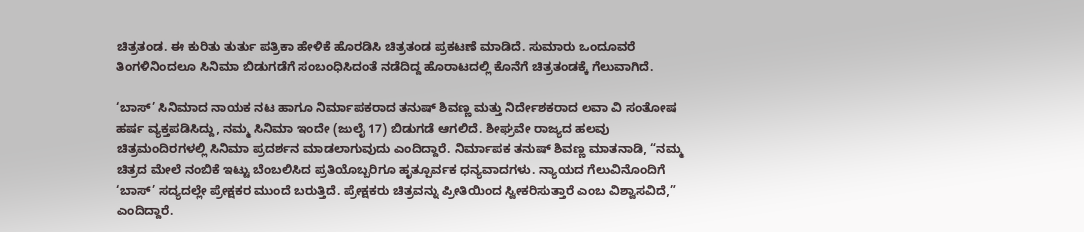ಚಿತ್ರತಂಡ. ಈ ಕುರಿತು ತುರ್ತು ಪತ್ರಿಕಾ ಹೇಳಿಕೆ ಹೊರಡಿಸಿ ಚಿತ್ರತಂಡ ಪ್ರಕಟಣೆ ಮಾಡಿದೆ. ಸುಮಾರು ಒಂದೂವರೆ ತಿಂಗಳಿನಿಂದಲೂ ಸಿನಿಮಾ ಬಿಡುಗಡೆಗೆ ಸಂಬಂಧಿಸಿದಂತೆ ನಡೆದಿದ್ದ ಹೊರಾಟದಲ್ಲಿ ಕೊನೆಗೆ ಚಿತ್ರತಂಡಕ್ಕೆ ಗೆಲುವಾಗಿದೆ.

‘ಬಾಸ್’ ಸಿನಿಮಾದ ನಾಯಕ ನಟ ಹಾಗೂ ನಿರ್ಮಾಪಕರಾದ ತನುಷ್ ಶಿವಣ್ಣ ಮತ್ತು ನಿರ್ದೇಶಕರಾದ ಲವಾ ವಿ ಸಂತೋಷ ಹರ್ಷ ವ್ಯಕ್ತಪಡಿಸಿದ್ದು, ನಮ್ಮ ಸಿನಿಮಾ ಇಂದೇ (ಜುಲೈ 17) ಬಿಡುಗಡೆ ಆಗಲಿದೆ. ಶೀಘ್ರವೇ ರಾಜ್ಯದ ಹಲವು ಚಿತ್ರಮಂದಿರಗಳಲ್ಲಿ ಸಿನಿಮಾ ಪ್ರದರ್ಶನ ಮಾಡಲಾಗುವುದು ಎಂದಿದ್ದಾರೆ. ನಿರ್ಮಾಪಕ ತನುಷ್ ಶಿವಣ್ಣ ಮಾತನಾಡಿ, “ನಮ್ಮ ಚಿತ್ರದ ಮೇಲೆ ನಂಬಿಕೆ ಇಟ್ಟು ಬೆಂಬಲಿಸಿದ ಪ್ರತಿಯೊಬ್ಬರಿಗೂ ಹೃತ್ಪೂರ್ವಕ ಧನ್ಯವಾದಗಳು. ನ್ಯಾಯದ ಗೆಲುವಿನೊಂದಿಗೆ ‘ಬಾಸ್’ ಸದ್ಯದಲ್ಲೇ ಪ್ರೇಕ್ಷಕರ ಮುಂದೆ ಬರುತ್ತಿದೆ. ಪ್ರೇಕ್ಷಕರು ಚಿತ್ರವನ್ನು ಪ್ರೀತಿಯಿಂದ ಸ್ವೀಕರಿಸುತ್ತಾರೆ ಎಂಬ ವಿಶ್ವಾಸವಿದೆ,” ಎಂದಿದ್ದಾರೆ.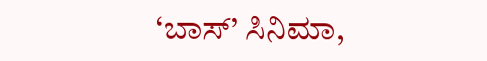‘ಬಾಸ್’ ಸಿನಿಮಾ,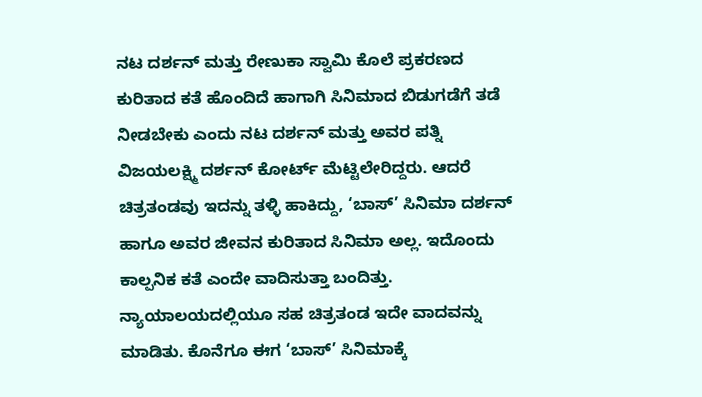ನಟ ದರ್ಶನ್ ಮತ್ತು ರೇಣುಕಾ ಸ್ವಾಮಿ ಕೊಲೆ ಪ್ರಕರಣದ ಕುರಿತಾದ ಕತೆ ಹೊಂದಿದೆ ಹಾಗಾಗಿ ಸಿನಿಮಾದ ಬಿಡುಗಡೆಗೆ ತಡೆ ನೀಡಬೇಕು ಎಂದು ನಟ ದರ್ಶನ್ ಮತ್ತು ಅವರ ಪತ್ನಿ ವಿಜಯಲಕ್ಷ್ಮಿ ದರ್ಶನ್ ಕೋರ್ಟ್ ಮೆಟ್ಟಿಲೇರಿದ್ದರು. ಆದರೆ ಚಿತ್ರತಂಡವು ಇದನ್ನು ತಳ್ಳಿ ಹಾಕಿದ್ದು, ‘ಬಾಸ್’ ಸಿನಿಮಾ ದರ್ಶನ್ ಹಾಗೂ ಅವರ ಜೀವನ ಕುರಿತಾದ ಸಿನಿಮಾ ಅಲ್ಲ. ಇದೊಂದು ಕಾಲ್ಪನಿಕ ಕತೆ ಎಂದೇ ವಾದಿಸುತ್ತಾ ಬಂದಿತ್ತು. ನ್ಯಾಯಾಲಯದಲ್ಲಿಯೂ ಸಹ ಚಿತ್ರತಂಡ ಇದೇ ವಾದವನ್ನು ಮಾಡಿತು. ಕೊನೆಗೂ ಈಗ ‘ಬಾಸ್’ ಸಿನಿಮಾಕ್ಕೆ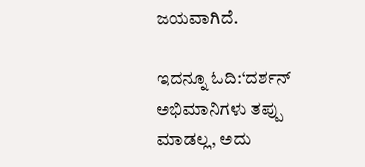ಜಯವಾಗಿದೆ.

ಇದನ್ನೂ ಓದಿ:‘ದರ್ಶನ್ ಅಭಿಮಾನಿಗಳು ತಪ್ಪು ಮಾಡಲ್ಲ, ಅದು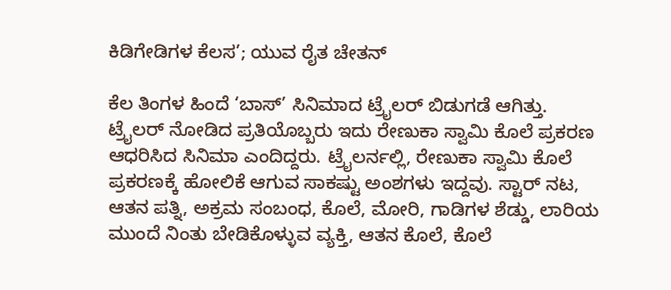ಕಿಡಿಗೇಡಿಗಳ ಕೆಲಸ’; ಯುವ ರೈತ ಚೇತನ್

ಕೆಲ ತಿಂಗಳ ಹಿಂದೆ ‘ಬಾಸ್’ ಸಿನಿಮಾದ ಟ್ರೈಲರ್ ಬಿಡುಗಡೆ ಆಗಿತ್ತು. ಟ್ರೈಲರ್ ನೋಡಿದ ಪ್ರತಿಯೊಬ್ಬರು ಇದು ರೇಣುಕಾ ಸ್ವಾಮಿ ಕೊಲೆ ಪ್ರಕರಣ ಆಧರಿಸಿದ ಸಿನಿಮಾ ಎಂದಿದ್ದರು. ಟ್ರೈಲರ್ನಲ್ಲಿ, ರೇಣುಕಾ ಸ್ವಾಮಿ ಕೊಲೆ ಪ್ರಕರಣಕ್ಕೆ ಹೋಲಿಕೆ ಆಗುವ ಸಾಕಷ್ಟು ಅಂಶಗಳು ಇದ್ದವು. ಸ್ಟಾರ್ ನಟ, ಆತನ ಪತ್ನಿ, ಅಕ್ರಮ ಸಂಬಂಧ, ಕೊಲೆ, ಮೋರಿ, ಗಾಡಿಗಳ ಶೆಡ್ಡು, ಲಾರಿಯ ಮುಂದೆ ನಿಂತು ಬೇಡಿಕೊಳ್ಳುವ ವ್ಯಕ್ತಿ, ಆತನ ಕೊಲೆ, ಕೊಲೆ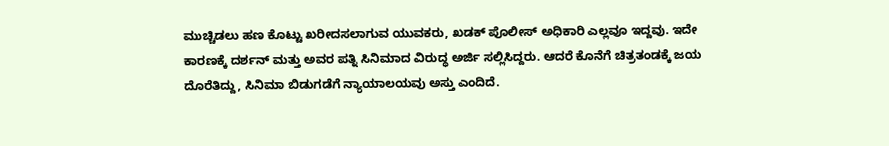ಮುಚ್ಚಿಡಲು ಹಣ ಕೊಟ್ಟು ಖರೀದಸಲಾಗುವ ಯುವಕರು, ಖಡಕ್ ಪೊಲೀಸ್ ಅಧಿಕಾರಿ ಎಲ್ಲವೂ ಇದ್ದವು. ಇದೇ ಕಾರಣಕ್ಕೆ ದರ್ಶನ್ ಮತ್ತು ಅವರ ಪತ್ನಿ ಸಿನಿಮಾದ ವಿರುದ್ಧ ಅರ್ಜಿ ಸಲ್ಲಿಸಿದ್ದರು. ಆದರೆ ಕೊನೆಗೆ ಚಿತ್ರತಂಡಕ್ಕೆ ಜಯ ದೊರೆತಿದ್ದು, ಸಿನಿಮಾ ಬಿಡುಗಡೆಗೆ ನ್ಯಾಯಾಲಯವು ಅಸ್ತು ಎಂದಿದೆ.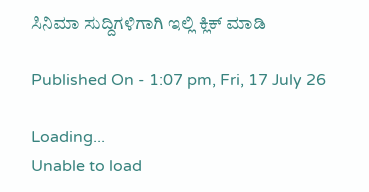ಸಿನಿಮಾ ಸುದ್ದಿಗಳಿಗಾಗಿ ಇಲ್ಲಿ ಕ್ಲಿಕ್ ಮಾಡಿ

Published On - 1:07 pm, Fri, 17 July 26

Loading...
Unable to load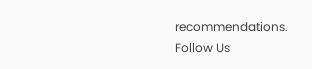recommendations.
Follow Us